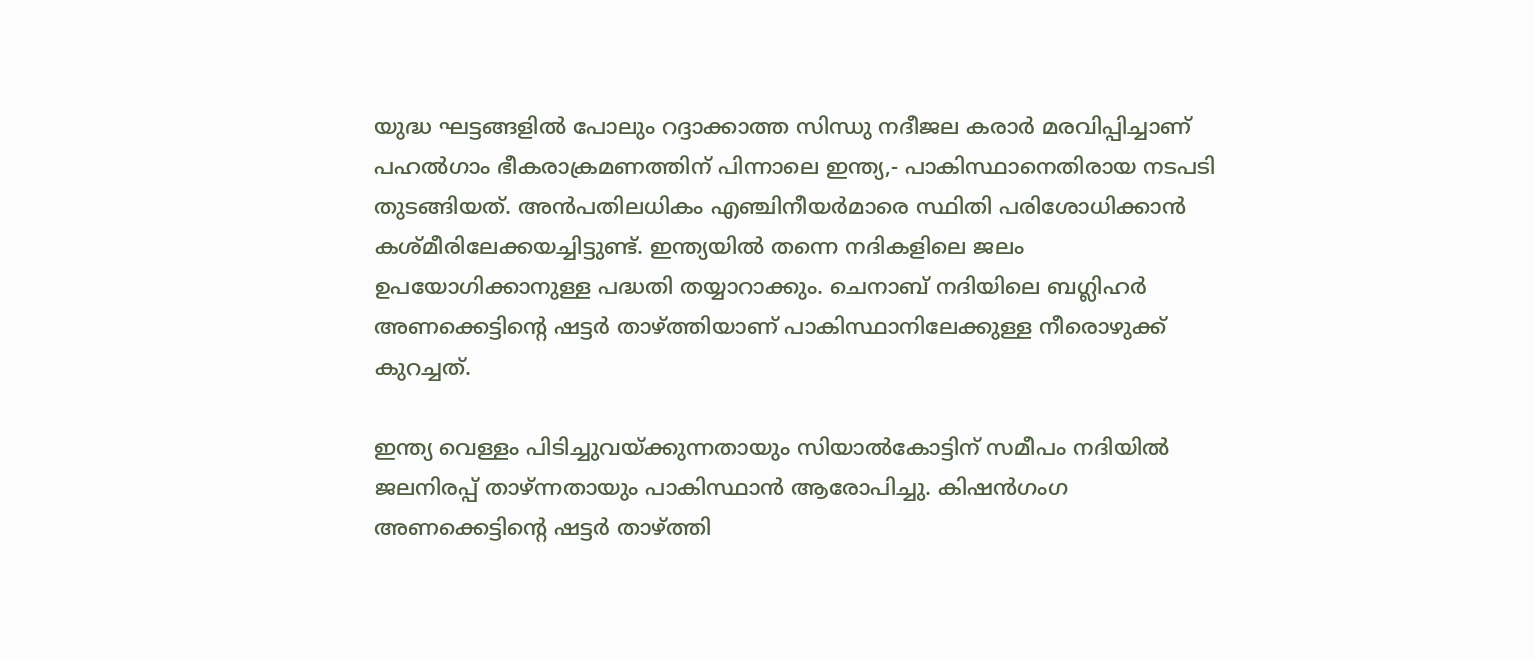യുദ്ധ ഘട്ടങ്ങളിൽ പോലും റദ്ദാക്കാത്ത സിന്ധു നദീജല കരാർ മരവിപ്പിച്ചാണ്‌ പഹൽഗാം ഭീകരാക്രമണത്തിന്‌ പിന്നാലെ ഇന്ത്യ,- പാകിസ്ഥാനെതിരായ നടപടി തുടങ്ങിയത്‌. അൻപതിലധികം എഞ്ചിനീയർമാരെ സ്ഥിതി പരിശോധിക്കാൻ കശ്മീരിലേക്കയച്ചിട്ടുണ്ട്. ഇന്ത്യയിൽ തന്നെ നദികളിലെ ജലം ഉപയോഗിക്കാനുള്ള പദ്ധതി തയ്യാറാക്കും. ചെനാബ്‌ നദിയിലെ ബഗ്ലിഹർ അണക്കെട്ടിൻ്റെ ഷട്ടർ താഴ്‌ത്തിയാണ് പാകിസ്ഥാനിലേക്കുള്ള നീരൊഴുക്ക്‌ കുറച്ചത്.

ഇന്ത്യ വെള്ളം പിടിച്ചുവയ്‌ക്കുന്നതായും സിയാൽകോട്ടിന്‌ സമീപം നദിയിൽ ജലനിരപ്പ്‌ താഴ്‌ന്നതായും പാകിസ്ഥാൻ ആരോപിച്ചു. കിഷൻഗംഗ അണക്കെട്ടിൻ്റെ ഷട്ടര്‍ താഴ്‌ത്തി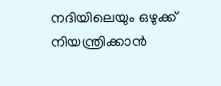നദിയിലെയും ഒഴുക്ക്‌ നിയന്ത്രിക്കാന്‍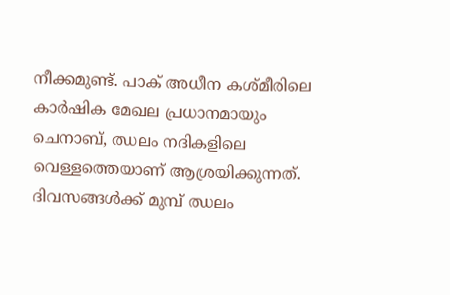നീക്കമുണ്ട്‌. പാക്‌ അധീന കശ്‌മീരിലെ കാർഷിക മേഖല പ്രധാനമായും ചെനാബ്‌, ഝലം നദികളിലെ വെള്ളത്തെയാണ്‌ ആശ്രയിക്കുന്നത്‌. ദിവസങ്ങൾക്ക്‌ മുമ്പ്‌ ഝലം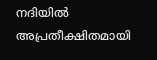നദിയിൽ അപ്രതീക്ഷിതമായി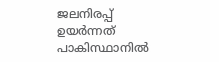ജലനിരപ്പ്‌ ഉയർന്നത്‌ പാകിസ്ഥാനിൽ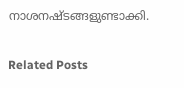നാശനഷ്‌ടങ്ങളുണ്ടാക്കി.

Related Posts